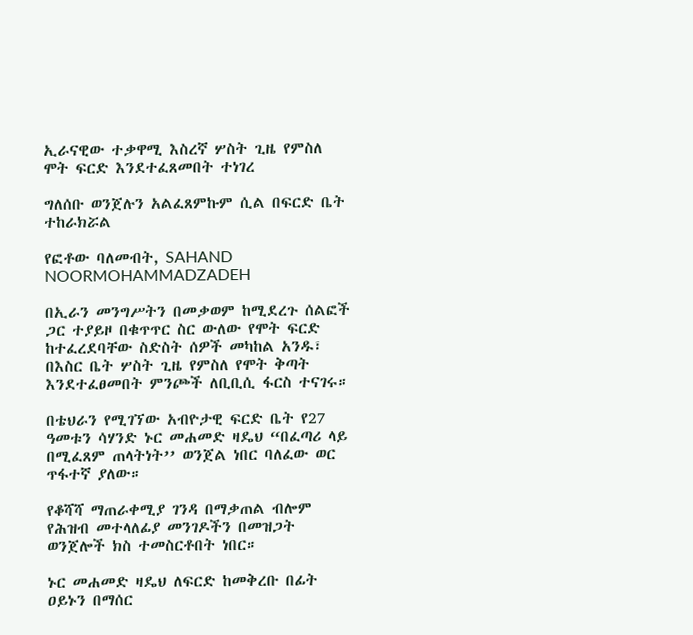ኢራናዊው ተቃዋሚ እስረኛ ሦስት ጊዜ የምስለ ሞት ፍርድ እንደተፈጸመበት ተነገረ

ግለሰቡ ወንጀሉን አልፈጸምኩም ሲል በፍርድ ቤት ተከራክሯል

የፎቶው ባለመብት, SAHAND NOORMOHAMMADZADEH

በኢራን መንግሥትን በመቃወም ከሚደረጉ ሰልፎች ጋር ተያይዞ በቁጥጥር ስር ውለው የሞት ፍርድ ከተፈረደባቸው ስድስት ሰዎች መካከል አንዱ፣ በእስር ቤት ሦስት ጊዜ የምስለ የሞት ቅጣት እንደተፈፀመበት ምንጮች ለቢቢሲ ፋርስ ተናገሩ።

በቴህራን የሚገኘው አብዮታዊ ፍርድ ቤት የ27 ዓመቱን ሳሃንድ ኑር መሐመድ ዛዴህ “በፈጣሪ ላይ በሚፈጸም ጠላትነት’’ ወንጀል ነበር ባለፈው ወር ጥፋተኛ ያለው።

የቆሻሻ ማጠራቀሚያ ገንዳ በማቃጠል ብሎም የሕዝብ መተላለፊያ መንገዶችን በመዝጋት ወንጀሎች ክስ ተመስርቶበት ነበር።

ኑር መሐመድ ዛዴህ ለፍርድ ከመቅረቡ በፊት ዐይኑን በማሰር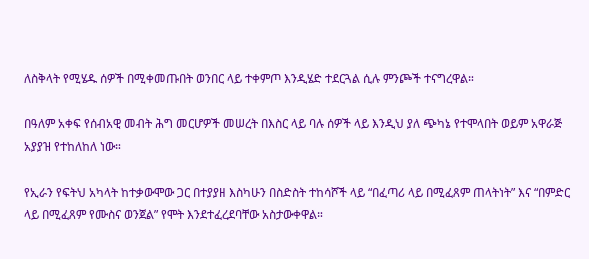ለስቅላት የሚሄዱ ሰዎች በሚቀመጡበት ወንበር ላይ ተቀምጦ እንዲሄድ ተደርጓል ሲሉ ምንጮች ተናግረዋል።

በዓለም አቀፍ የሰብአዊ መብት ሕግ መርሆዎች መሠረት በእስር ላይ ባሉ ሰዎች ላይ እንዲህ ያለ ጭካኔ የተሞላበት ወይም አዋራጅ አያያዝ የተከለከለ ነው።

የኢራን የፍትህ አካላት ከተቃውሞው ጋር በተያያዘ እስካሁን በስድስት ተከሳሾች ላይ “በፈጣሪ ላይ በሚፈጸም ጠላትነት” እና “በምድር ላይ በሚፈጸም የሙስና ወንጀል” የሞት እንደተፈረደባቸው አስታውቀዋል።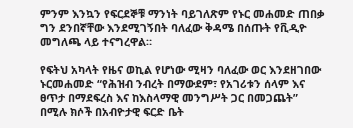ምንም እንኳን የፍርደኞቹ ማንነት ባይገለጽም የኑር መሐመድ ጠበቃ ግን ደንበኛቸው እንደሚገኝበት ባለፈው ቅዳሜ በሰጡት የቪዲዮ መግለጫ ላይ ተናግረዋል።

የፍትህ አካላት የዜና ወኪል የሆነው ሚዛን ባለፈው ወር እንደዘገበው ኑርመሐመድ “የሕዝብ ንብረት በማውደም፣ የአገሪቱን ሰላም እና ፀጥታ በማደፍረስ እና ከእስላማዊ መንግሥት ጋር በመጋጨት” በሚሉ ክሶች በአብዮታዊ ፍርድ ቤት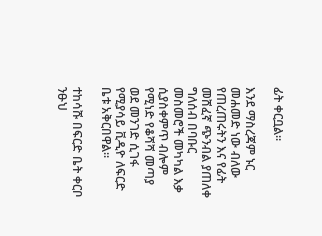ፊት ቀርቧል።

እንደ ማስረጃም ኑር መሐመድ ነው ብለው የጠረጠሩትን እና የፊት መሸፈኛ ጭንብል ያጠለቀ ግለሰብ በባቡር መስመሮች መካካል እቃ ሲያስቀምጥ ብሎም የሚነድ የቆሻሻ መጣያ ወደ መንገድ ሲገፋ የሚያሳይ ቪዲዮ ለፍርድ ቤቱ አቅርበዋል።

ተከሳሹ በፍርድ ቤት ቀርቦ ንፁህ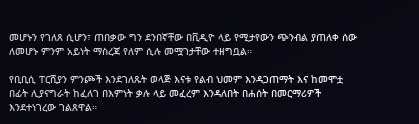መሆኑን የገለጸ ሲሆን፣ ጠበቃው ግን ደንበኛቸው በቪዲዮ ላይ የሚታየውን ጭንብል ያጠለቀ ሰው ለመሆኑ ምንም አይነት ማስረጃ የለም ሲሉ መሟገታቸው ተዘግቧል።

የቢቢሲ ፐርሺያን ምንጮች እንደገለጹት ወላጅ እናቱ የልብ ህመም እንዳጋጠማት እና ከመሞቷ በፊት ሊያናግራት ከፈለገ በእምነት ቃሉ ላይ መፈረም እንዳለበት በሐሰት በመርማሪዎች እንደተነገረው ገልጸዋል።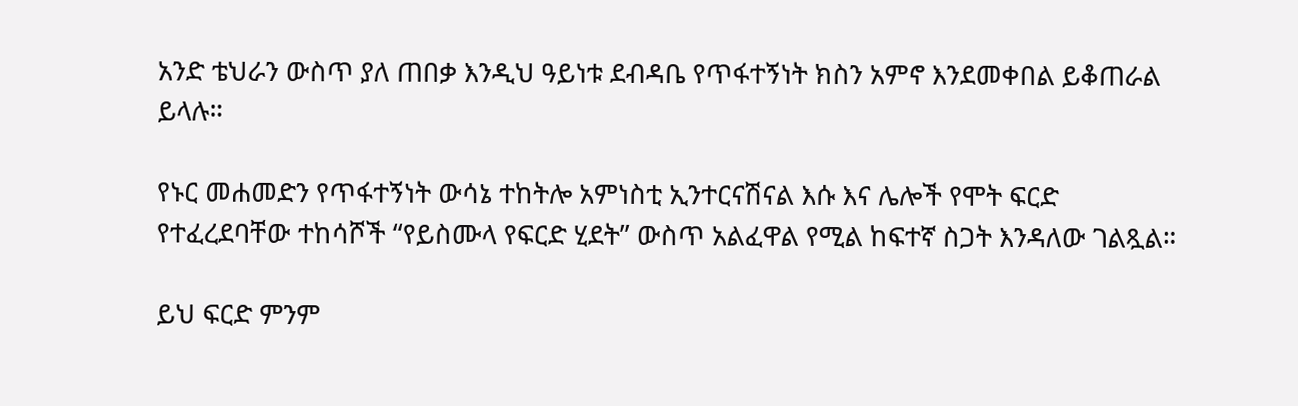አንድ ቴህራን ውስጥ ያለ ጠበቃ እንዲህ ዓይነቱ ደብዳቤ የጥፋተኝነት ክስን አምኖ እንደመቀበል ይቆጠራል ይላሉ።

የኑር መሐመድን የጥፋተኝነት ውሳኔ ተከትሎ አምነስቲ ኢንተርናሽናል እሱ እና ሌሎች የሞት ፍርድ የተፈረደባቸው ተከሳሾች “የይስሙላ የፍርድ ሂደት” ውስጥ አልፈዋል የሚል ከፍተኛ ስጋት እንዳለው ገልጿል።

ይህ ፍርድ ምንም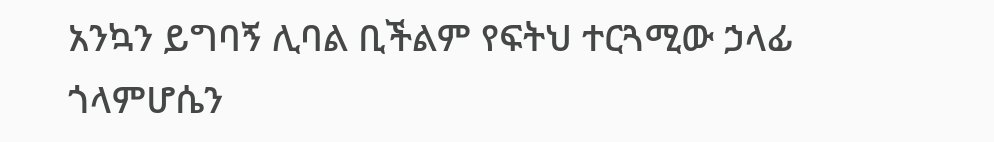አንኳን ይግባኝ ሊባል ቢችልም የፍትህ ተርጓሚው ኃላፊ ጎላምሆሴን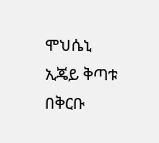ሞህሴኒ ኢጄይ ቅጣቱ በቅርቡ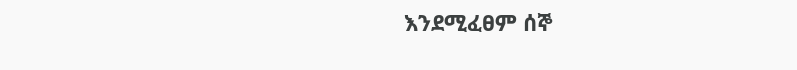እንደሚፈፀም ሰኞ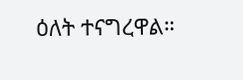ዕለት ተናግረዋል።